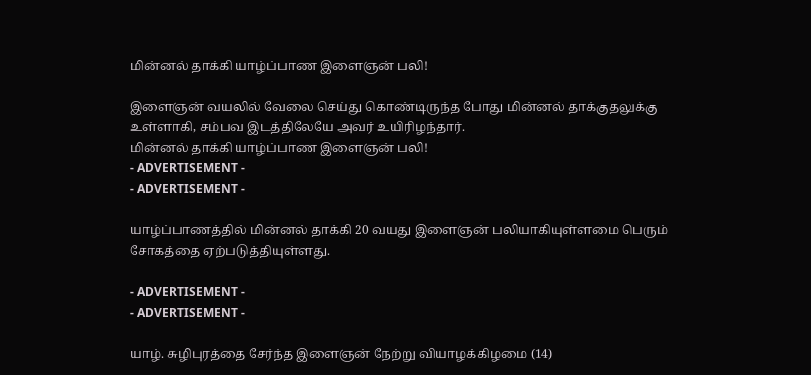மின்னல் தாக்கி யாழ்ப்பாண இளைஞன் பலி!

இளைஞன் வயலில் வேலை செய்து கொண்டிருந்த போது மின்னல் தாக்குதலுக்கு உள்ளாகி, சம்பவ இடத்திலேயே அவர் உயிரிழந்தார்.
மின்னல் தாக்கி யாழ்ப்பாண இளைஞன் பலி!
- ADVERTISEMENT -
- ADVERTISEMENT -

யாழ்ப்பாணத்தில் மின்னல் தாக்கி 20 வயது இளைஞன் பலியாகியுள்ளமை பெரும் சோகத்தை ஏற்படுத்தியுள்ளது.

- ADVERTISEMENT -
- ADVERTISEMENT -

யாழ். சுழிபுரத்தை சேர்ந்த இளைஞன் நேற்று வியாழக்கிழமை (14)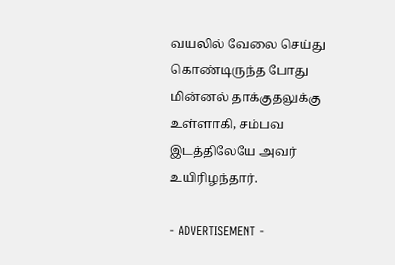வயலில் வேலை செய்து கொண்டிருந்த போது மின்னல் தாக்குதலுக்கு உள்ளாகி, சம்பவ இடத்திலேயே அவர் உயிரிழந்தார்.

- ADVERTISEMENT -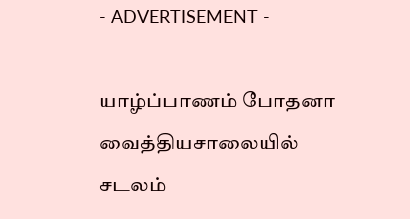- ADVERTISEMENT -

யாழ்ப்பாணம் போதனா வைத்தியசாலையில் சடலம்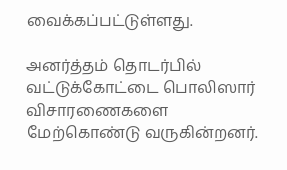வைக்கப்பட்டுள்ளது.

அனர்த்தம் தொடர்பில் வட்டுக்கோட்டை பொலிஸார் விசாரணைகளை மேற்கொண்டு வருகின்றனர்.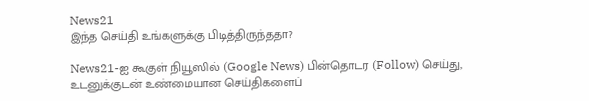News21
இந்த செய்தி உங்களுக்கு பிடித்திருந்ததா?

News21-ஐ கூகுள் நியூஸில் (Google News) பின்தொடர (Follow) செய்து, உடனுக்குடன் உண்மையான செய்திகளைப்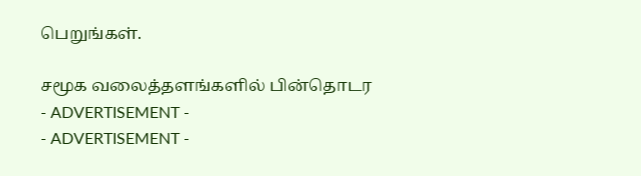பெறுங்கள்.

சமூக வலைத்தளங்களில் பின்தொடர
- ADVERTISEMENT -
- ADVERTISEMENT -